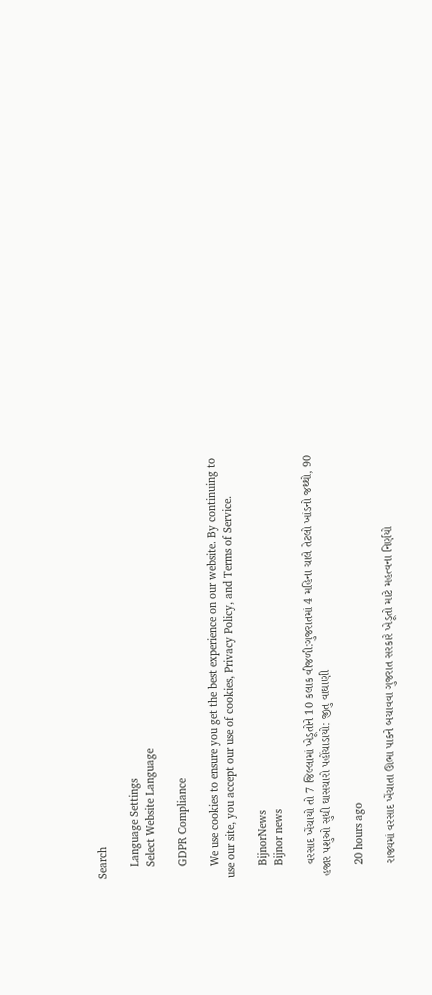Search

    Language Settings
    Select Website Language

    GDPR Compliance

    We use cookies to ensure you get the best experience on our website. By continuing to use our site, you accept our use of cookies, Privacy Policy, and Terms of Service.

    BijnorNews
    Bijnor news

    વરસાદ ખેંચાયો તો 7 જિલ્લામાં ખેડૂતોને 10 કલાક વીજળી:ગુજરાતમાં 4 મહિના ચાલે તેટલો ખાંડનો જથ્થો, 90 હજાર પશુઓ સુધી ઘાસચારો પહોંચાડાયો: જીતુ વાઘાણી

    20 hours ago

    રાજ્યમાં વરસાદ ખેંચાતા ઊભા પાકને બચાવવા ગુજરાત સરકારે ખેડૂતો માટે મહત્વના નિર્ણયો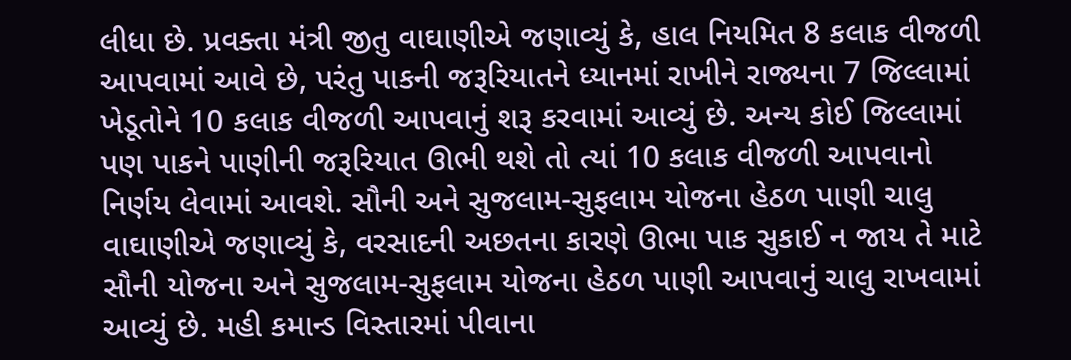લીધા છે. પ્રવક્તા મંત્રી જીતુ વાઘાણીએ જણાવ્યું કે, હાલ નિયમિત 8 કલાક વીજળી આપવામાં આવે છે, પરંતુ પાકની જરૂરિયાતને ધ્યાનમાં રાખીને રાજ્યના 7 જિલ્લામાં ખેડૂતોને 10 કલાક વીજળી આપવાનું શરૂ કરવામાં આવ્યું છે. અન્ય કોઈ જિલ્લામાં પણ પાકને પાણીની જરૂરિયાત ઊભી થશે તો ત્યાં 10 કલાક વીજળી આપવાનો નિર્ણય લેવામાં આવશે. સૌની અને સુજલામ-સુફલામ યોજના હેઠળ પાણી ચાલુ વાઘાણીએ જણાવ્યું કે, વરસાદની અછતના કારણે ઊભા પાક સુકાઈ ન જાય તે માટે સૌની યોજના અને સુજલામ-સુફલામ યોજના હેઠળ પાણી આપવાનું ચાલુ રાખવામાં આવ્યું છે. મહી કમાન્ડ વિસ્તારમાં પીવાના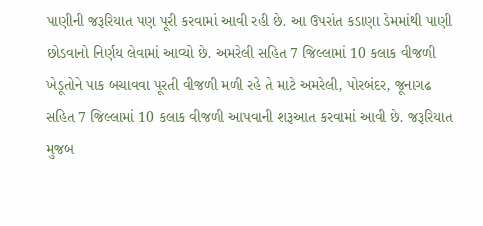પાણીની જરૂરિયાત પણ પૂરી કરવામાં આવી રહી છે. આ ઉપરાંત કડાણા ડેમમાંથી પાણી છોડવાનો નિર્ણય લેવામાં આવ્યો છે. અમરેલી સહિત 7 જિલ્લામાં 10 કલાક વીજળી ખેડૂતોને પાક બચાવવા પૂરતી વીજળી મળી રહે તે માટે અમરેલી, પોરબંદર, જૂનાગઢ સહિત 7 જિલ્લામાં 10 કલાક વીજળી આપવાની શરૂઆત કરવામાં આવી છે. જરૂરિયાત મુજબ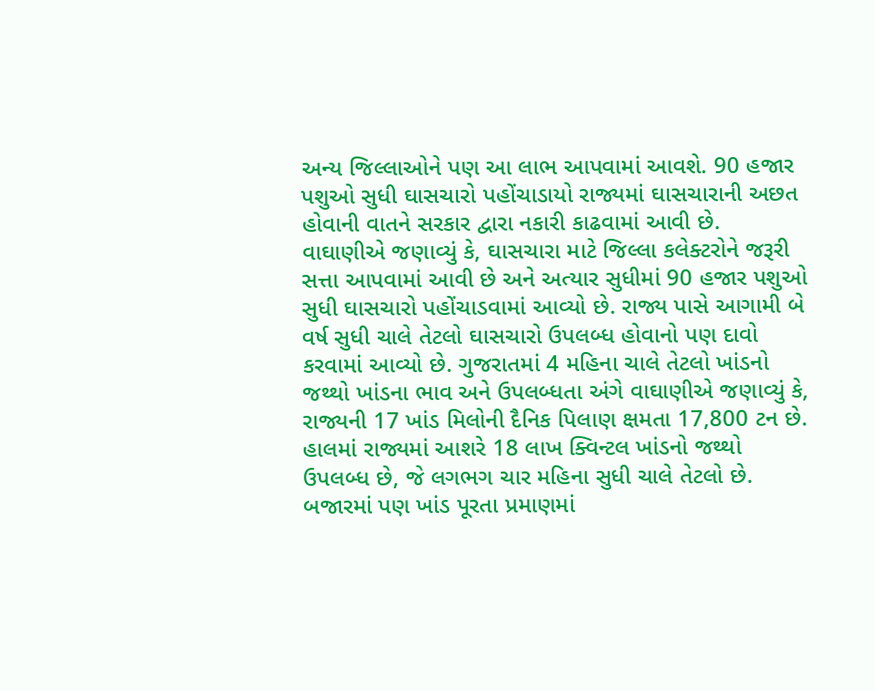અન્ય જિલ્લાઓને પણ આ લાભ આપવામાં આવશે. 90 હજાર પશુઓ સુધી ઘાસચારો પહોંચાડાયો રાજ્યમાં ઘાસચારાની અછત હોવાની વાતને સરકાર દ્વારા નકારી કાઢવામાં આવી છે. વાઘાણીએ જણાવ્યું કે, ઘાસચારા માટે જિલ્લા કલેક્ટરોને જરૂરી સત્તા આપવામાં આવી છે અને અત્યાર સુધીમાં 90 હજાર પશુઓ સુધી ઘાસચારો પહોંચાડવામાં આવ્યો છે. રાજ્ય પાસે આગામી બે વર્ષ સુધી ચાલે તેટલો ઘાસચારો ઉપલબ્ધ હોવાનો પણ દાવો કરવામાં આવ્યો છે. ગુજરાતમાં 4 મહિના ચાલે તેટલો ખાંડનો જથ્થો ખાંડના ભાવ અને ઉપલબ્ધતા અંગે વાઘાણીએ જણાવ્યું કે, રાજ્યની 17 ખાંડ મિલોની દૈનિક પિલાણ ક્ષમતા 17,800 ટન છે. હાલમાં રાજ્યમાં આશરે 18 લાખ ક્વિન્ટલ ખાંડનો જથ્થો ઉપલબ્ધ છે, જે લગભગ ચાર મહિના સુધી ચાલે તેટલો છે. બજારમાં પણ ખાંડ પૂરતા પ્રમાણમાં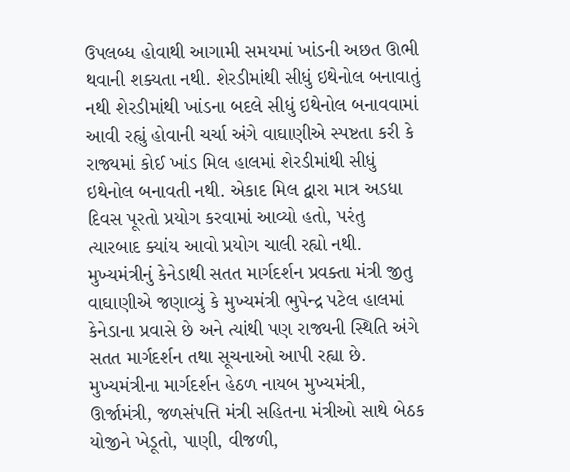ઉપલબ્ધ હોવાથી આગામી સમયમાં ખાંડની અછત ઊભી થવાની શક્યતા નથી. શેરડીમાંથી સીધું ઇથેનોલ બનાવાતું નથી શેરડીમાંથી ખાંડના બદલે સીધું ઇથેનોલ બનાવવામાં આવી રહ્યું હોવાની ચર્ચા અંગે વાઘાણીએ સ્પષ્ટતા કરી કે રાજ્યમાં કોઈ ખાંડ મિલ હાલમાં શેરડીમાંથી સીધું ઇથેનોલ બનાવતી નથી. એકાદ મિલ દ્વારા માત્ર અડધા દિવસ પૂરતો પ્રયોગ કરવામાં આવ્યો હતો, પરંતુ ત્યારબાદ ક્યાંય આવો પ્રયોગ ચાલી રહ્યો નથી. મુખ્યમંત્રીનું કેનેડાથી સતત માર્ગદર્શન પ્રવક્તા મંત્રી જીતુ વાઘાણીએ જણાવ્યું કે મુખ્યમંત્રી ભુપેન્દ્ર પટેલ હાલમાં કેનેડાના પ્રવાસે છે અને ત્યાંથી પણ રાજ્યની સ્થિતિ અંગે સતત માર્ગદર્શન તથા સૂચનાઓ આપી રહ્યા છે. મુખ્યમંત્રીના માર્ગદર્શન હેઠળ નાયબ મુખ્યમંત્રી, ઊર્જામંત્રી, જળસંપત્તિ મંત્રી સહિતના મંત્રીઓ સાથે બેઠક યોજીને ખેડૂતો, પાણી, વીજળી,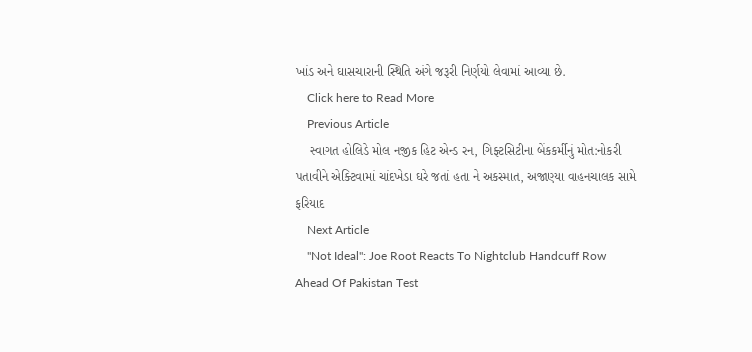ખાંડ અને ઘાસચારાની સ્થિતિ અંગે જરૂરી નિર્ણયો લેવામાં આવ્યા છે.
    Click here to Read More
    Previous Article
    સ્વાગત હોલિડે મોલ નજીક હિટ એન્ડ રન, ગિફ્ટસિટીના બેંકકર્મીનું મોત:નોકરી પતાવીને એક્ટિવામાં ચાંદખેડા ઘરે જતાં હતા ને અકસ્માત, અજાણ્યા વાહનચાલક સામે ફરિયાદ
    Next Article
    "Not Ideal": Joe Root Reacts To Nightclub Handcuff Row Ahead Of Pakistan Test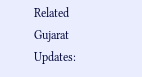Related Gujarat Updates: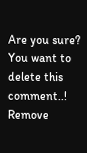Are you sure? You want to delete this comment..! Remove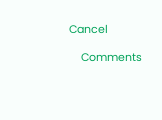Cancel

    Comments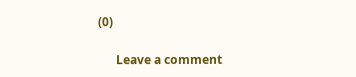(0)

      Leave a comment